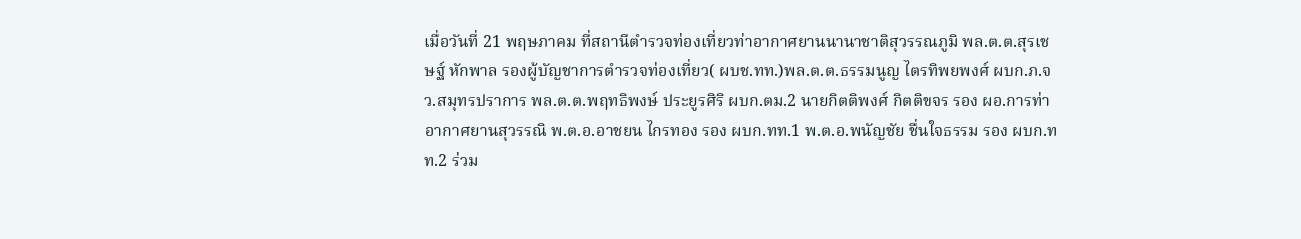เมื่อวันที่ 21 พฤษภาคม ที่สถานีตำรวจท่องเที่ยวท่าอากาศยานนานาชาติสุวรรณภูมิ พล.ต.ต.สุรเชษฐ์ หักพาล รองผู้บัญชาการตำรวจท่องเที่ยว( ผบช.ทท.)พล.ต.ต.ธรรมนูญ ไตรทิพยพงศ์ ผบก.ภ.จว.สมุทรปราการ พล.ต.ต.พฤทธิพงษ์ ประยูรศิริ ผบก.ตม.2 นายกิตติพงศ์ กิตติขจร รอง ผอ.การท่าอากาศยานสุวรรณิ พ.ต.อ.อาชยน ไกรทอง รอง ผบก.ทท.1 พ.ต.อ.พนัญชัย ชื่นใจธรรม รอง ผบก.ทท.2 ร่วม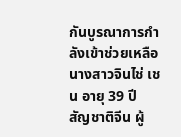กันบูรณาการกำลังเข้าช่วยเหลือ นางสาวจินไช่ เชน อายุ 39 ปี สัญชาติจีน ผู้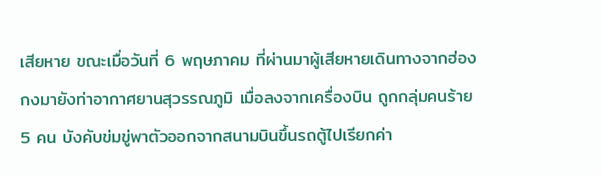เสียหาย ขณะเมื่อวันที่ 6 พฤษภาคม ที่ผ่านมาผู้เสียหายเดินทางจากฮ่องกงมายังท่าอากาศยานสุวรรณภูมิ เมื่อลงจากเครื่องบิน ถูกกลุ่มคนร้าย 5 คน บังคับข่มขู่พาตัวออกจากสนามบินขึ้นรถตู้ไปเรียกค่า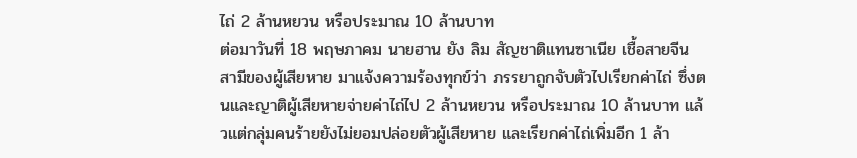ไถ่ 2 ล้านหยวน หรือประมาณ 10 ล้านบาท
ต่อมาวันที่ 18 พฤษภาคม นายฮาน ยัง ลิม สัญชาติแทนซาเนีย เชื้อสายจีน สามีของผู้เสียหาย มาแจ้งความร้องทุกข์ว่า ภรรยาถูกจับตัวไปเรียกค่าไถ่ ซึ่งตนและญาติผู้เสียหายจ่ายค่าไถ่ไป 2 ล้านหยวน หรือประมาณ 10 ล้านบาท แล้วแต่กลุ่มคนร้ายยังไม่ยอมปล่อยตัวผู้เสียหาย และเรียกค่าไถ่เพิ่มอีก 1 ล้า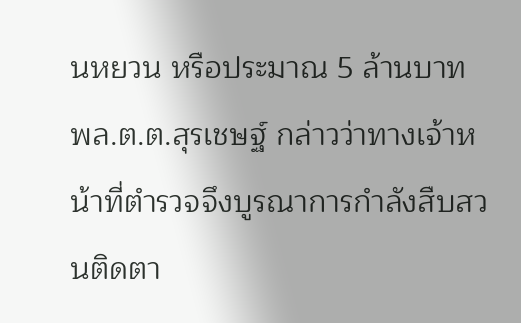นหยวน หรือประมาณ 5 ล้านบาท พล.ต.ต.สุรเชษฐ์ กล่าวว่าทางเจ้าหน้าที่ตำรวจจึงบูรณาการกำลังสืบสวนติดตา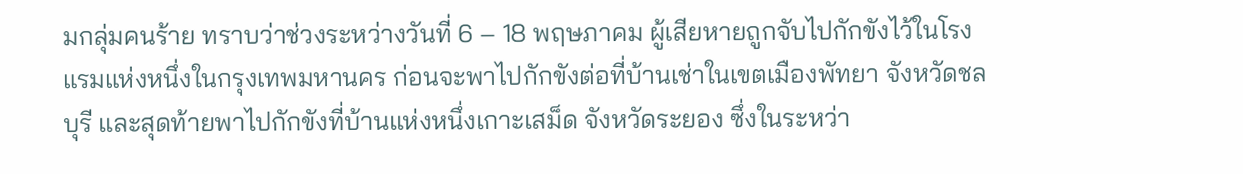มกลุ่มคนร้าย ทราบว่าช่วงระหว่างวันที่ 6 – 18 พฤษภาคม ผู้เสียหายถูกจับไปกักขังไว้ในโรงแรมแห่งหนึ่งในกรุงเทพมหานคร ก่อนจะพาไปกักขังต่อที่บ้านเช่าในเขตเมืองพัทยา จังหวัดชลบุรี และสุดท้ายพาไปกักขังที่บ้านแห่งหนึ่งเกาะเสม็ด จังหวัดระยอง ซึ่งในระหว่า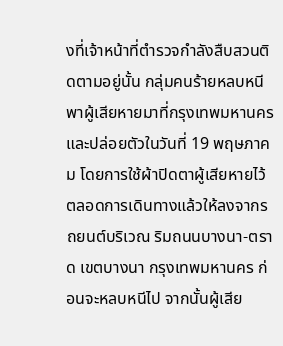งที่เจ้าหน้าที่ตำรวจกำลังสืบสวนติดตามอยู่นั้น กลุ่มคนร้ายหลบหนีพาผู้เสียหายมาที่กรุงเทพมหานคร และปล่อยตัวในวันที่ 19 พฤษภาคม โดยการใช้ผ้าปิดตาผู้เสียหายไว้ตลอดการเดินทางแล้วให้ลงจากรถยนต์บริเวณ ริมถนนบางนา-ตราด เขตบางนา กรุงเทพมหานคร ก่อนจะหลบหนีไป จากนั้นผู้เสีย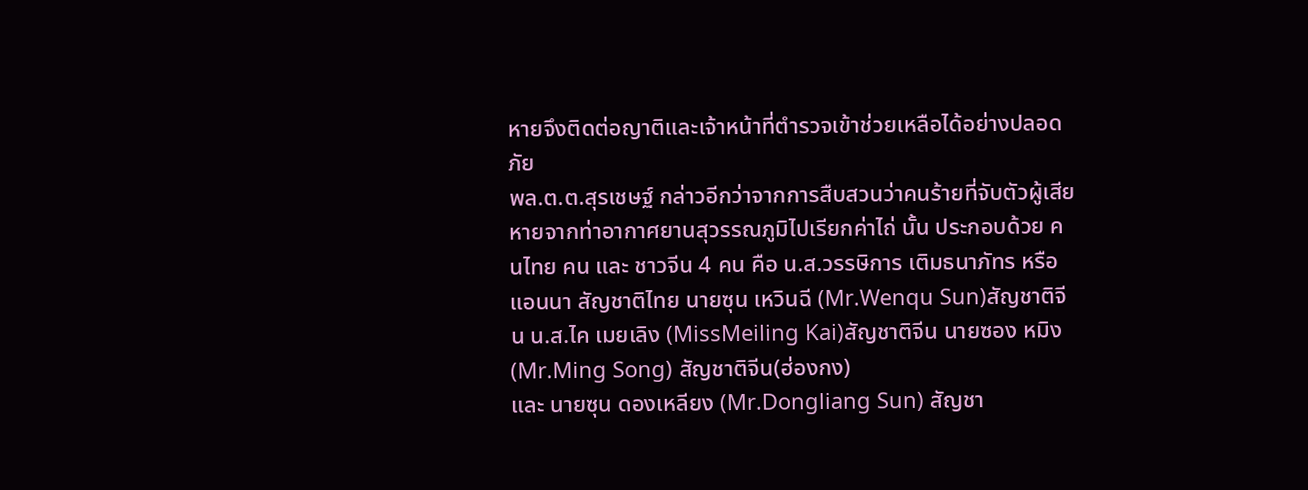หายจึงติดต่อญาติและเจ้าหน้าที่ตำรวจเข้าช่วยเหลือได้อย่างปลอดภัย
พล.ต.ต.สุรเชษฐ์ กล่าวอีกว่าจากการสืบสวนว่าคนร้ายที่จับตัวผู้เสียหายจากท่าอากาศยานสุวรรณภูมิไปเรียกค่าไถ่ นั้น ประกอบด้วย คนไทย คน และ ชาวจีน 4 คน คือ น.ส.วรรษิการ เติมธนาภัทร หรือ แอนนา สัญชาติไทย นายซุน เหวินฉี (Mr.Wenqu Sun)สัญชาติจีน น.ส.ไค เมยเลิง (MissMeiling Kai)สัญชาติจีน นายซอง หมิง (Mr.Ming Song) สัญชาติจีน(ฮ่องกง)
และ นายซุน ดองเหลียง (Mr.Dongliang Sun) สัญชา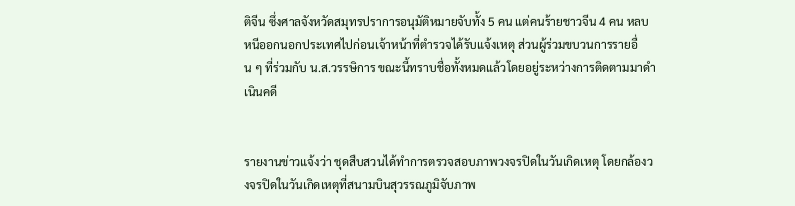ติจีน ซึ่งศาลจังหวัดสมุทรปราการอนุมัติหมายจับทั้ง 5 คน แต่คนร้ายชาวจีน 4 คน หลบหนีออกนอกประเทศไปก่อนเจ้าหน้าที่ตำรวจได้รับแจ้งเหตุ ส่วนผู้ร่วมขบวนการรายอื่น ๆ ที่ร่วมกับ น.ส.วรรษิการ ขณะนี้ทราบชื่อทั้งหมดแล้วโดยอยู่ระหว่างการติดตามมาดำเนินคดี


รายงานข่าวแจ้งว่า ชุดสืบสวนได้ทำการตรวจสอบภาพวงจรปิดในวันเกิดเหตุ โดยกล้องวงจรปิดในวันเกิดเหตุที่สนามบินสุวรรณภูมิจับภาพ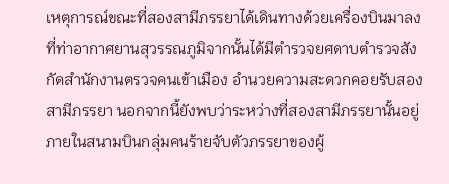เหตุการณ์ขณะที่สองสามีภรรยาได้เดินทางด้วยเครื่องบินมาลงที่ท่าอากาศยานสุวรรณภูมิจากนั้นได้มีตำรวจยศดาบตำรวจสังกัดสำนักงานตรวจคนเข้าเมือง อำนวยความสะดวกคอยรับสองสามีภรรยา นอกจากนี้ยังพบว่าระหว่างที่สองสามีภรรยานั้นอยู่ภายในสนามบินกลุ่มคนร้ายจับตัวภรรยาของผู้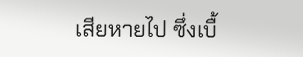เสียหายไป ซึ่งเบื้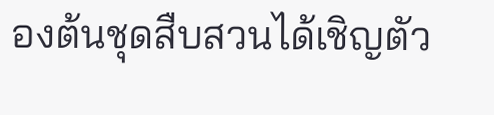องต้นชุดสืบสวนได้เชิญตัว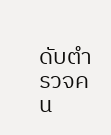ดับตำรวจคน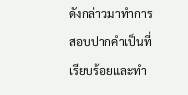ดังกล่าวมาทำการสอบปากคำเป็นที่เรียบร้อยและทำ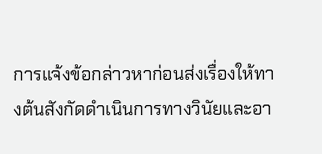การแจ้งข้อกล่าวหาก่อนส่งเรื่องให้ทางต้นสังกัดดำเนินการทางวินัยและอา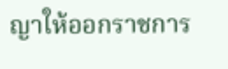ญาให้ออกราชการ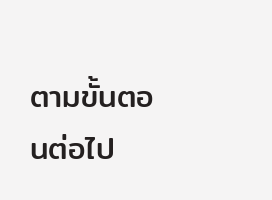ตามขั้นตอนต่อไป